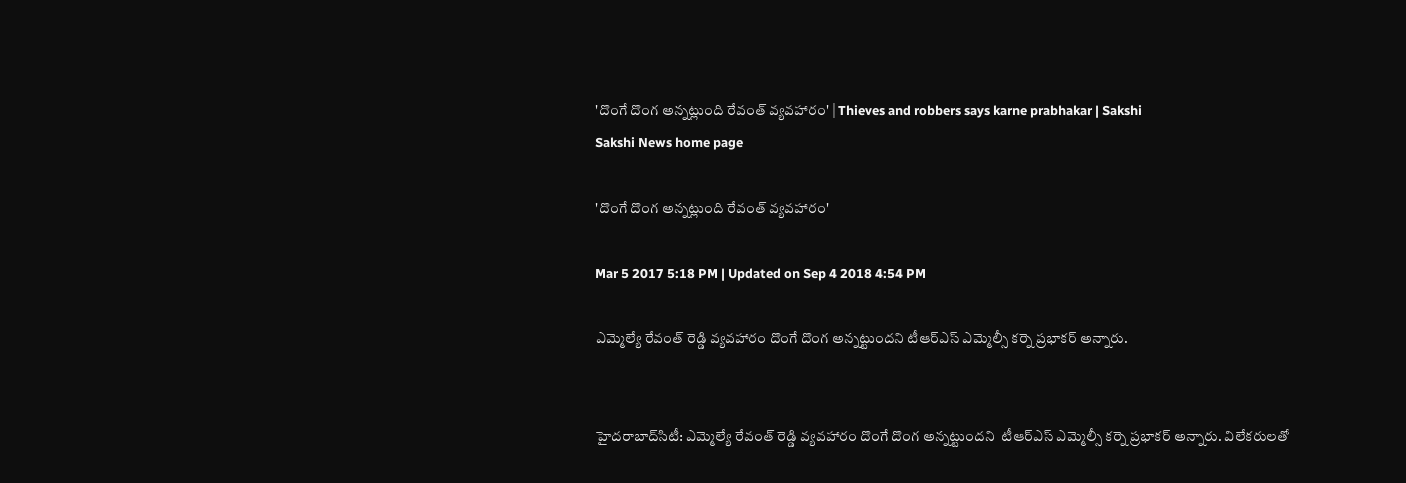'దొంగే దొంగ అన్నట్లుంది రేవంత్‌ వ్యవహారం' | Thieves and robbers says karne prabhakar | Sakshi
Sakshi News home page

'దొంగే దొంగ అన్నట్లుంది రేవంత్‌ వ్యవహారం'

Mar 5 2017 5:18 PM | Updated on Sep 4 2018 4:54 PM

ఎమ్మెల్యే రేవంత్ రెడ్డి వ్యవహారం దొంగే దొంగ అన్నట్టుందని టీఆర్‌ఎస్‌ ఎమ్మెల్సీ కర్నె ప్రభాకర్‌ అన్నారు.


హైదరాబాద్‌సిటీ: ఎమ్మెల్యే రేవంత్ రెడ్డి వ్యవహారం దొంగే దొంగ అన్నట్టుందని  టీఆర్‌ఎస్‌ ఎమ్మెల్సీ కర్నె ప్రభాకర్‌ అన్నారు. విలేకరులతో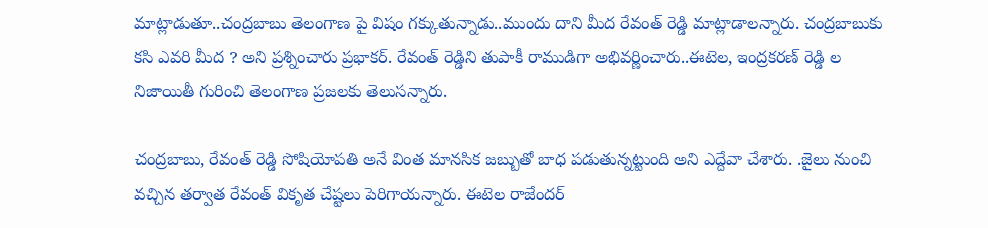మాట్లాడుతూ..చంద్రబాబు తెలంగాణ పై విషం గక్కుతున్నాడు..ముందు దాని మీద రేవంత్‌ రెడ్డి మాట్లాడాలన్నారు. చంద్రబాబుకు కసి ఎవరి మీద ? అని ప్రశ్నించారు ప్రభాకర్‌. రేవంత్ రెడ్డిని తుపాకీ రాముడిగా అభివర్ణించారు..ఈటెల, ఇంద్రకరణ్ రెడ్డి ల నిజాయితీ గురించి తెలంగాణ ప్రజలకు తెలుసన్నారు.

చంద్రబాబు, రేవంత్ రెడ్డి సోషియోపతి అనే వింత మానసిక జబ్బుతో బాధ పడుతున్నట్టుంది అని ఎద్దేవా చేశారు. .జైలు నుంచి వచ్చిన తర్వాత రేవంత్ వికృత చేష్టలు పెరిగాయన్నారు. ఈటెల రాజేందర్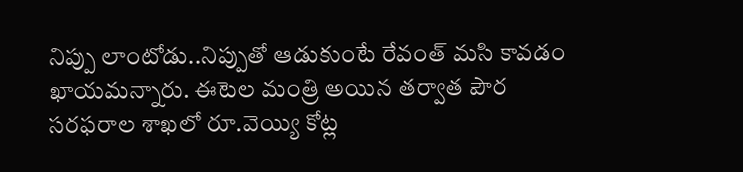నిప్పు లాంటోడు..నిప్పుతో ఆడుకుంటే రేవంత్ మసి కావడం ఖాయమన్నారు. ఈటెల మంత్రి అయిన తర్వాత పౌర సరఫరాల శాఖలో రూ.వెయ్యి కోట్ల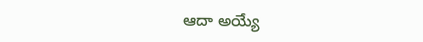ఆదా అయ్యే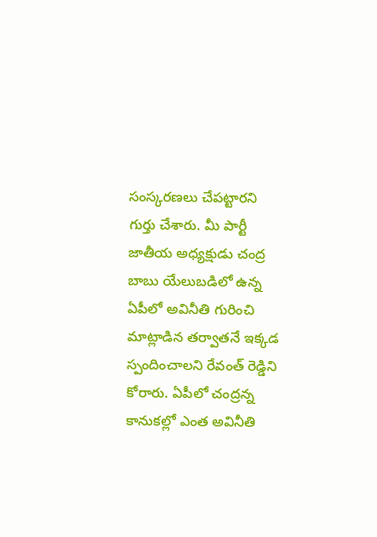సంస్కరణలు చేపట్టారని గుర్తు చేశారు. మీ పార్టీ జాతీయ అధ్యక్షుడు చంద్ర బాబు యేలుబడిలో ఉన్న ఏపీలో అవినీతి గురించి మాట్లాడిన తర్వాతనే ఇక్కడ స్పందించాలని రేవంత్‌ రెడ్డిని కోరారు. ఏపీలో చంద్రన్న కానుకల్లో ఎంత అవినీతి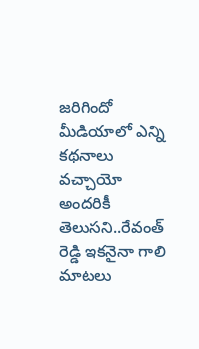జరిగిందో మీడియాలో ఎన్ని కథనాలు వచ్చాయో అందరికీ తెలుసని..రేవంత్ రెడ్డి ఇకనైనా గాలి మాటలు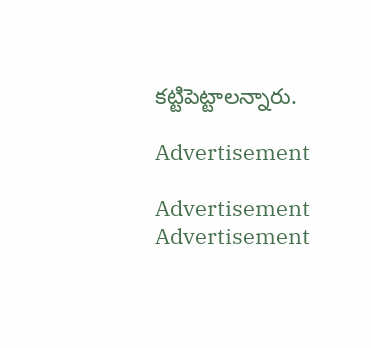కట్టిపెట్టాలన్నారు.

Advertisement

Advertisement
Advertisement